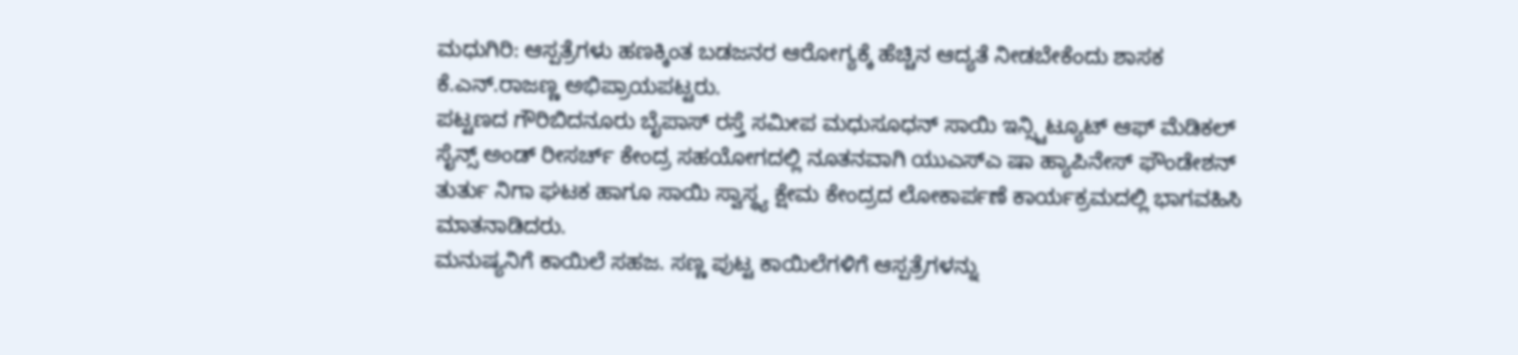ಮಧುಗಿರಿ: ಆಸ್ಪತ್ರೆಗಳು ಹಣಕ್ಕಿಂತ ಬಡಜನರ ಆರೋಗ್ಯಕ್ಕೆ ಹೆಚ್ಚಿನ ಆದ್ಯತೆ ನೀಡಬೇಕೆಂದು ಶಾಸಕ ಕೆ.ಎನ್.ರಾಜಣ್ಣ ಅಭಿಪ್ರಾಯಪಟ್ಟರು.
ಪಟ್ಟಣದ ಗೌರಿಬಿದನೂರು ಬೈಪಾಸ್ ರಸ್ತೆ ಸಮೀಪ ಮಧುಸೂಧನ್ ಸಾಯಿ ಇನ್ಸ್ಟಿಟ್ಯೂಟ್ ಆಫ್ ಮೆಡಿಕಲ್ ಸೈನ್ಸ್ ಅಂಡ್ ರೀಸರ್ಚ್ ಕೇಂದ್ರ ಸಹಯೋಗದಲ್ಲಿ ನೂತನವಾಗಿ ಯುಎಸ್ಎ ಷಾ ಹ್ಯಾಪಿನೇಸ್ ಫೌಂಡೇಶನ್ ತುರ್ತು ನಿಗಾ ಘಟಕ ಹಾಗೂ ಸಾಯಿ ಸ್ವಾಸ್ಥ್ಯ ಕ್ಷೇಮ ಕೇಂದ್ರದ ಲೋಕಾರ್ಪಣೆ ಕಾರ್ಯಕ್ರಮದಲ್ಲಿ ಭಾಗವಹಿಸಿ ಮಾತನಾಡಿದರು.
ಮನುಷ್ಯನಿಗೆ ಕಾಯಿಲೆ ಸಹಜ. ಸಣ್ಣ ಪುಟ್ಟ ಕಾಯಿಲೆಗಳಿಗೆ ಆಸ್ಪತ್ರೆಗಳನ್ನು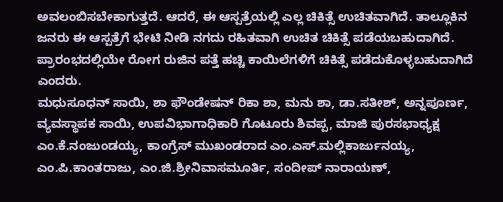ಅವಲಂಬಿಸಬೇಕಾಗುತ್ತದೆ. ಆದರೆ, ಈ ಆಸ್ಪತ್ರೆಯಲ್ಲಿ ಎಲ್ಲ ಚಿಕಿತ್ಸೆ ಉಚಿತವಾಗಿದೆ. ತಾಲ್ಲೂಕಿನ ಜನರು ಈ ಆಸ್ಪತ್ರೆಗೆ ಭೇಟಿ ನೀಡಿ ನಗದು ರಹಿತವಾಗಿ ಉಚಿತ ಚಿಕಿತ್ಸೆ ಪಡೆಯಬಹುದಾಗಿದೆ. ಪ್ರಾರಂಭದಲ್ಲಿಯೇ ರೋಗ ರುಜಿನ ಪತ್ತೆ ಹಚ್ಚಿ ಕಾಯಿಲೆಗಳಿಗೆ ಚಿಕಿತ್ಸೆ ಪಡೆದುಕೊಳ್ಳಬಹುದಾಗಿದೆ ಎಂದರು.
ಮಧುಸೂಧನ್ ಸಾಯಿ, ಶಾ ಫೌಂಡೇಷನ್ ರಿಕಾ ಶಾ, ಮನು ಶಾ, ಡಾ.ಸತೀಶ್, ಅನ್ನಪೂರ್ಣ, ವ್ಯವಸ್ಥಾಪಕ ಸಾಯಿ, ಉಪವಿಭಾಗಾಧಿಕಾರಿ ಗೊಟೂರು ಶಿವಪ್ಪ, ಮಾಜಿ ಪುರಸಭಾಧ್ಯಕ್ಷ ಎಂ.ಕೆ.ನಂಜುಂಡಯ್ಯ, ಕಾಂಗ್ರೆಸ್ ಮುಖಂಡರಾದ ಎಂ.ಎಸ್.ಮಲ್ಲಿಕಾರ್ಜುನಯ್ಯ, ಎಂ.ಪಿ.ಕಾಂತರಾಜು, ಎಂ.ಜಿ.ಶ್ರೀನಿವಾಸಮೂರ್ತಿ, ಸಂದೀಪ್ ನಾರಾಯಣ್,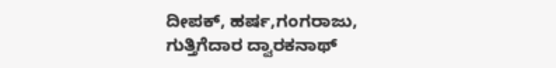ದೀಪಕ್, ಹರ್ಷ,ಗಂಗರಾಜು, ಗುತ್ತಿಗೆದಾರ ದ್ವಾರಕನಾಥ್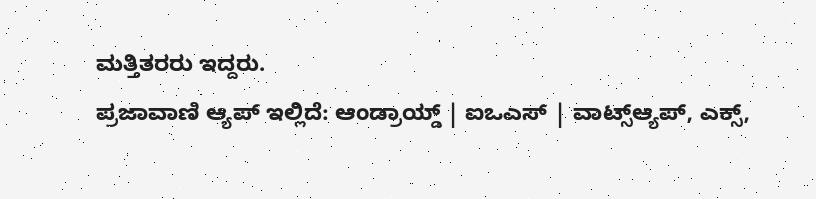ಮತ್ತಿತರರು ಇದ್ದರು.
ಪ್ರಜಾವಾಣಿ ಆ್ಯಪ್ ಇಲ್ಲಿದೆ: ಆಂಡ್ರಾಯ್ಡ್ | ಐಒಎಸ್ | ವಾಟ್ಸ್ಆ್ಯಪ್, ಎಕ್ಸ್,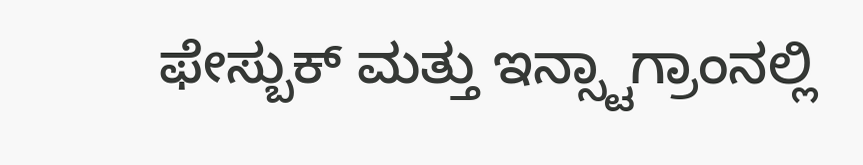ಫೇಸ್ಬುಕ್ ಮತ್ತು ಇನ್ಸ್ಟಾಗ್ರಾಂನಲ್ಲಿ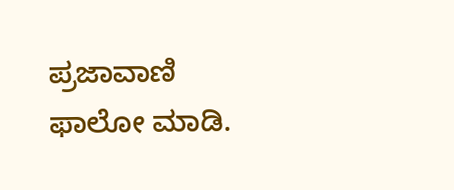ಪ್ರಜಾವಾಣಿ ಫಾಲೋ ಮಾಡಿ.